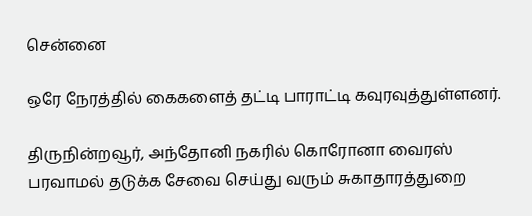சென்னை

ஒரே நேரத்தில் கைகளைத் தட்டி பாராட்டி கவுரவுத்துள்ளனர்.

திருநின்றவூர், அந்தோனி நகரில் கொரோனா வைரஸ் பரவாமல் தடுக்க சேவை செய்து வரும் சுகாதாரத்துறை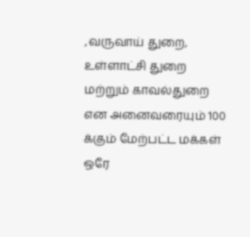,வருவாய் துறை, உள்ளாட்சி துறை மற்றும் காவல்துறை என அனைவரையும் 100 க்கும் மேற்பட்ட மக்கள் ஒரே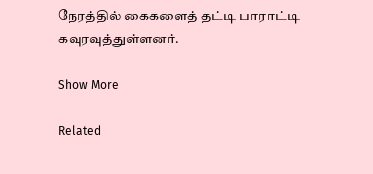நேரத்தில் கைகளைத் தட்டி பாராட்டி கவுரவுத்துள்ளனர்.

Show More

Related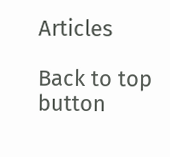Articles

Back to top button